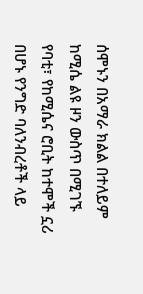ሰሞኑን በአማራ ክልል በተለይም ከሚሴ ልዩ ዞን ውስጥ በሚገኙ የባቲ፣ የከሚሴና ሮቢት ከተሞች ኗሪ በሆኑ የንግድ ባለንብረቶች ላይ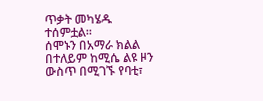ጥቃት መካሄዱ ተሰምቷል።
ሰሞኑን በአማራ ክልል በተለይም ከሚሴ ልዩ ዞን ውስጥ በሚገኙ የባቲ፣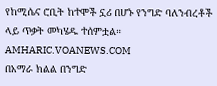የከሚሴና ሮቢት ከተሞች ኗሪ በሆኑ የንግድ ባለንብረቶች ላይ ጥቃት መካሄዱ ተሰምቷል።
AMHARIC.VOANEWS.COM
በአማራ ክልል በንግድ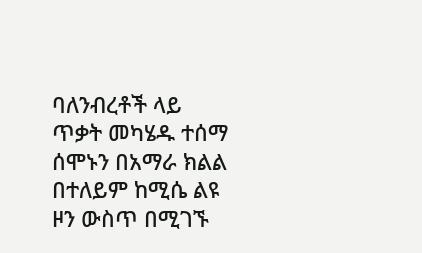ባለንብረቶች ላይ ጥቃት መካሄዱ ተሰማ
ሰሞኑን በአማራ ክልል በተለይም ከሚሴ ልዩ ዞን ውስጥ በሚገኙ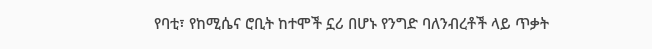የባቲ፣ የከሚሴና ሮቢት ከተሞች ኗሪ በሆኑ የንግድ ባለንብረቶች ላይ ጥቃት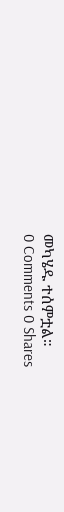መካሄዱ ተሰምቷል።
0 Comments 0 Shares